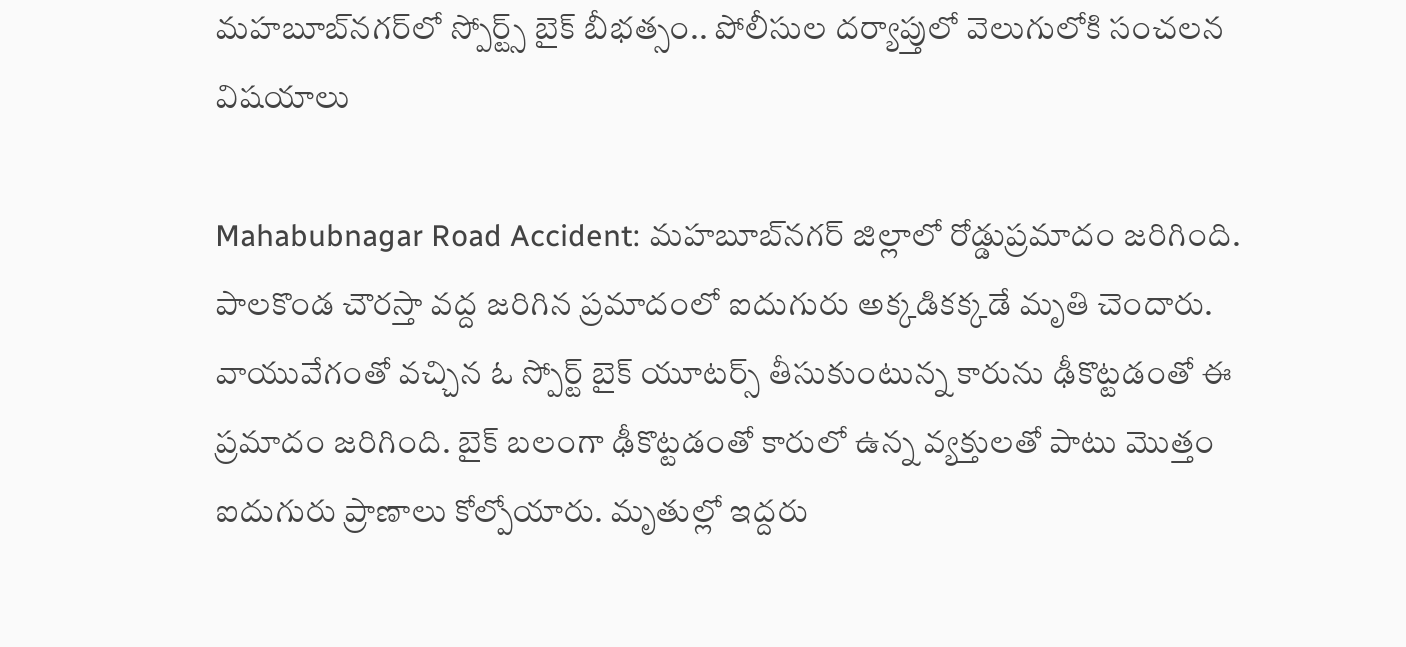మహబూబ్‌నగర్‌లో స్పోర్ట్స్‌ బైక్‌ బీభత్సం.. పోలీసుల దర్యాప్తులో వెలుగులోకి సంచలన విషయాలు

Mahabubnagar Road Accident: మహబూబ్‌నగర్‌ జిల్లాలో రోడ్డుప్రమాదం జరిగింది. పాలకొండ చౌరస్తా వద్ద జరిగిన ప్రమాదంలో ఐదుగురు అక్కడికక్కడే మృతి చెందారు. వాయువేగంతో వచ్చిన ఓ స్పోర్ట్‌ బైక్‌ యూటర్స్ తీసుకుంటున్న కారును ఢీకొట్టడంతో ఈ ప్రమాదం జరిగింది. బైక్ బలంగా ఢీకొట్టడంతో కారులో ఉన్న వ్యక్తులతో పాటు మొత్తం ఐదుగురు ప్రాణాలు కోల్పోయారు. మృతుల్లో ఇద్దరు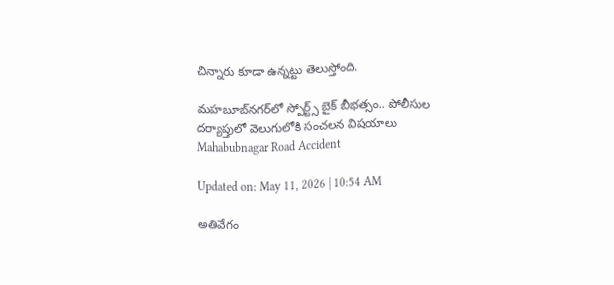చిన్నారు కూడా ఉన్నట్టు తెలుస్తోంది.

మహబూబ్‌నగర్‌లో స్పోర్ట్స్‌ బైక్‌ బీభత్సం.. పోలీసుల దర్యాప్తులో వెలుగులోకి సంచలన విషయాలు
Mahabubnagar Road Accident

Updated on: May 11, 2026 | 10:54 AM

అతివేగం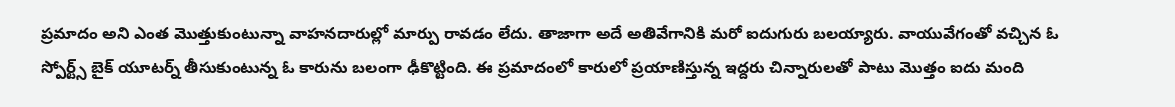ప్రమాదం అని ఎంత మొత్తుకుంటున్నా వాహనదారుల్లో మార్పు రావడం లేదు. తాజాగా అదే అతివేగానికి మరో ఐదుగురు బలయ్యారు. వాయువేగంతో వచ్చిన ఓ స్పోర్ట్స్ బైక్ యూటర్న్ తీసుకుంటున్న ఓ కారును బలంగా ఢీకొట్టింది. ఈ ప్రమాదంలో కారులో ప్రయాణిస్తున్న ఇద్దరు చిన్నారులతో పాటు మొత్తం ఐదు మంది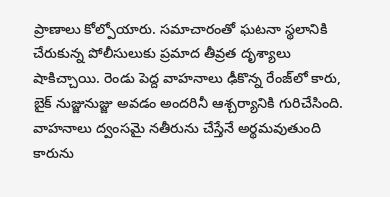ప్రాణాలు కోల్పోయారు. సమాచారంతో ఘటనా స్థలానికి చేరుకున్న పోలీసులుకు ప్రమాద తీవ్రత దృశ్యాలు షాకిచ్చాయి. రెండు పెద్ద వాహనాలు ఢీకొన్న రేంజ్‌లో కారు, బైక్‌ నుజ్జునుజ్జు అవడం అందరినీ ఆశ్చర్యానికి గురిచేసింది. వాహనాలు ద్వంసమై నతీరును చేస్తేనే అర్థమవుతుంది కారును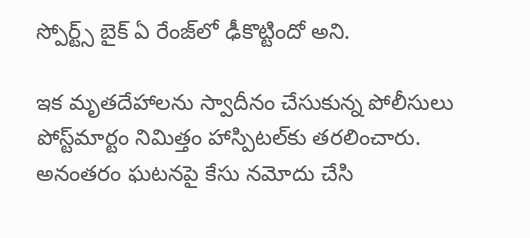స్పోర్ట్స్‌ బైక్‌ ఏ రేంజ్‌లో ఢీకొట్టిందో అని.

ఇక మృతదేహాలను స్వాదీనం చేసుకున్న పోలీసులు పోస్ట్‌మార్టం నిమిత్తం హాస్పిటల్‌కు తరలించారు. అనంతరం ఘటనపై కేసు నమోదు చేసి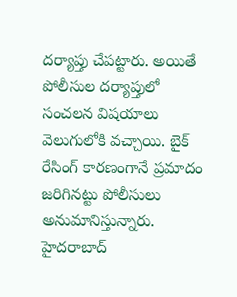దర్యాప్తు చేపట్టారు. అయితే పోలీసుల దర్యాప్తులో సంచలన విషయాలు వెలుగులోకి వచ్చాయి. బైక్‌ రేసింగ్‌ కారణంగానే ప్రమాదం జరిగినట్టు పోలీసులు అనుమానిస్తున్నారు. హైదరాబాద్‌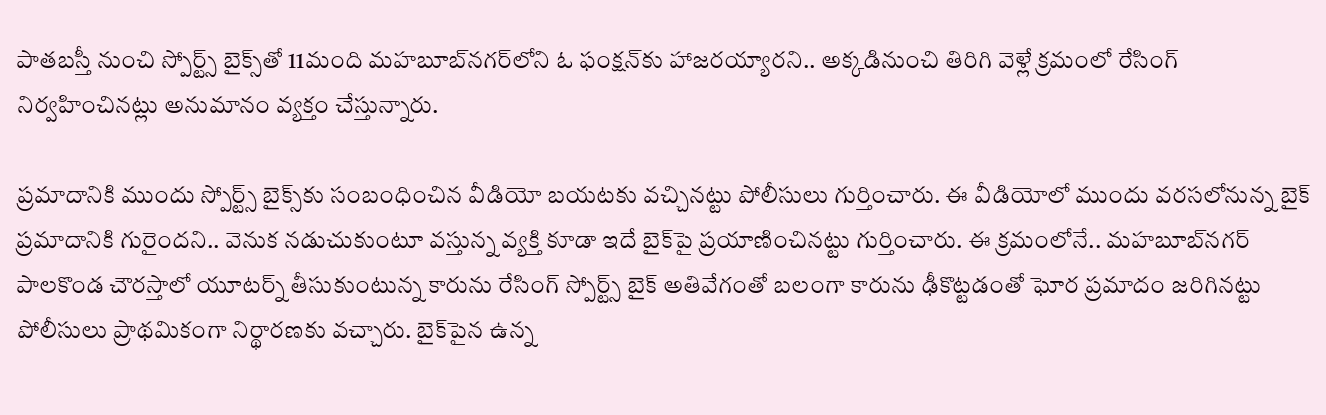పాతబస్తీ నుంచి స్పోర్ట్స్‌ బైక్స్‌తో 11మంది మహబూబ్‌నగర్‌లోని ఓ ఫంక్షన్‌కు హాజరయ్యారని.. అక్కడినుంచి తిరిగి వెళ్లే క్రమంలో రేసింగ్‌ నిర్వహించినట్లు అనుమానం వ్యక్తం చేస్తున్నారు.

ప్రమాదానికి ముందు స్పోర్ట్స్‌ బైక్స్‌కు సంబంధించిన వీడియో బయటకు వచ్చినట్టు పోలీసులు గుర్తించారు. ఈ వీడియోలో ముందు వరసలోనున్న బైక్‌ ప్రమాదానికి గురైందని.. వెనుక నడుచుకుంటూ వస్తున్న వ్యక్తి కూడా ఇదే బైక్‌పై ప్రయాణించినట్టు గుర్తించారు. ఈ క్రమంలోనే.. మహబూబ్‌నగర్‌ పాలకొండ చౌరస్తాలో యూటర్న్‌ తీసుకుంటున్న కారును రేసింగ్‌ స్పోర్ట్స్‌ బైక్‌ అతివేగంతో బలంగా కారును ఢీకొట్టడంతో ఘోర ప్రమాదం జరిగినట్టు పోలీసులు ప్రాథమికంగా నిర్థారణకు వచ్చారు. బైక్‌పైన ఉన్న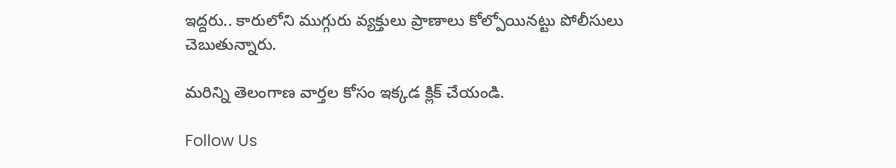ఇద్దరు.. కారులోని ముగ్గురు వ్యక్తులు ప్రాణాలు కోల్పోయినట్టు పోలీసులు చెబుతున్నారు.

మరిన్ని తెలంగాణ వార్తల కోసం ఇక్కడ క్లిక్ చేయండి.

Follow Us